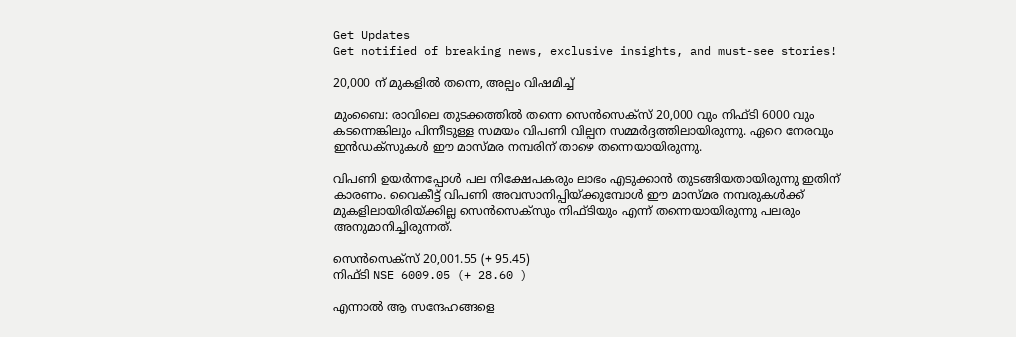Get Updates
Get notified of breaking news, exclusive insights, and must-see stories!

20,000 ന് മുകളില്‍ തന്നെ, അല്പം വിഷമിച്ച്

മുംബൈ: രാവിലെ തുടക്കത്തില്‍ തന്നെ സെന്‍സെക്സ് 20,000 വും നിഫ്ടി 6000 വും കടന്നെങ്കിലും പിന്നീടുള്ള സമയം വിപണി വില്പന സമ്മര്‍ദ്ദത്തിലായിരുന്നു. ഏറെ നേരവും ഇന്‍ഡക്സുകള്‍ ഈ മാസ്മര നമ്പരിന് താഴെ തന്നെയായിരുന്നു.

വിപണി ഉയര്‍ന്നപ്പോള്‍ പല നിക്ഷേപകരും ലാഭം എടുക്കാന്‍ തുടങ്ങിയതായിരുന്നു ഇതിന് കാരണം. വൈകീട്ട് വിപണി അവസാനിപ്പിയ്ക്കുമ്പോള്‍ ഈ മാസ്മര നമ്പരുകള്‍ക്ക് മുകളിലായിരിയ്ക്കില്ല സെന്‍സെക്സും നിഫ്ടിയും എന്ന് തന്നെയായിരുന്നു പലരും അനുമാനിച്ചിരുന്നത്.

സെന്‍സെക്സ് 20,001.55 (+ 95.45)
നിഫ്ടി NSE 6009.05 (+ 28.60 )

എന്നാല്‍ ആ സന്ദേഹങ്ങളെ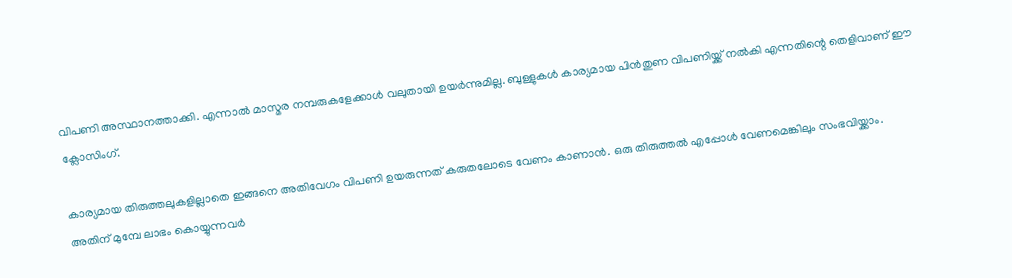വിപണി അസ്ഥാനത്താക്കി. എന്നാല്‍ മാസ്മര നമ്പരുകളേക്കാള്‍ വലുതായി ഉയര്‍ന്നുമില്ല. ബുള്ളുകള്‍ കാര്യമായ പിന്‍തുണ വിപണിയ്ക്ക് നല്‍കി എന്നതിന്റെ തെളിവാണ് ഈ ക്ലോസിംഗ്.

കാര്യമായ തിരുത്തലുകളില്ലാതെ ഇങ്ങനെ അതിവേഗം വിപണി ഉയരുന്നത് കരുതലോടെ വേണം കാണാന്‍. ഒരു തിരുത്തല്‍ എപ്പോള്‍ വേണമെങ്കിലും സംഭവിയ്ക്കാം. അതിന് മുമ്പേ ലാഭം കൊയ്യുന്നവര്‍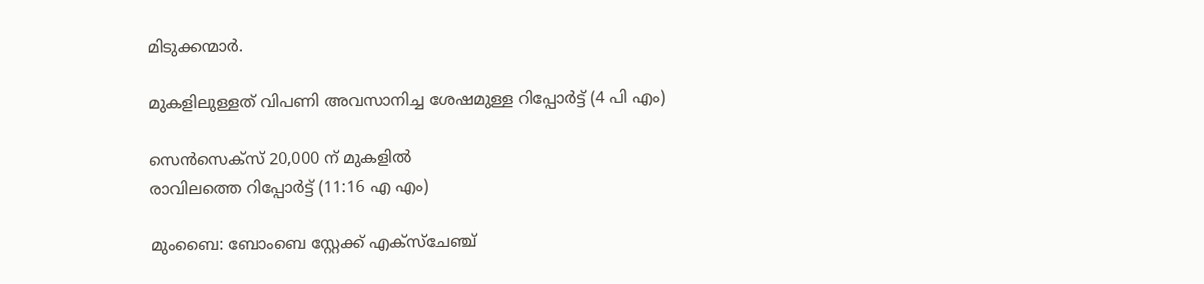മിടുക്കന്മാര്‍.

മുകളിലുള്ളത് വിപണി അവസാനിച്ച ശേഷമുള്ള റിപ്പോര്‍ട്ട് (4 പി എം)

സെന്‍സെക്സ് 20,000 ന് മുകളില്‍
രാവിലത്തെ റിപ്പോര്‍ട്ട് (11:16 എ എം)

മുംബൈ: ബോംബെ സ്റ്റേക്ക് എക്സ്ചേഞ്ച്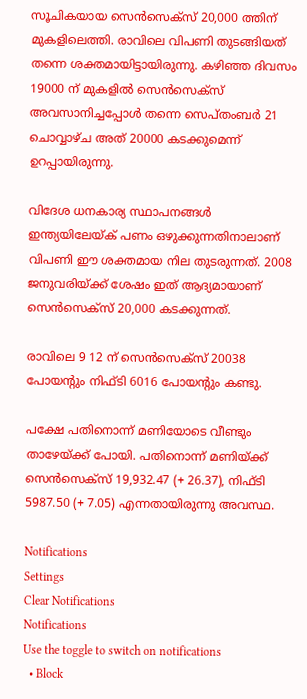സൂചികയായ സെന്‍സെക്സ് 20,000 ത്തിന് മുകളിലെത്തി. രാവിലെ വിപണി തുടങ്ങിയത് തന്നെ ശക്തമായിട്ടായിരുന്നു. കഴിഞ്ഞ ദിവസം 19000 ന് മുകളില്‍ സെന്‍സെക്സ് അവസാനിച്ചപ്പോള്‍ തന്നെ സെപ്തംബര്‍ 21 ചൊവ്വാഴ്ച അത് 20000 കടക്കുമെന്ന് ഉറപ്പായിരുന്നു.

വിദേശ ധനകാര്യ സ്ഥാപനങ്ങള്‍ ഇന്ത്യയിലേയ്ക് പണം ഒഴുക്കുന്നതിനാലാണ് വിപണി ഈ ശക്തമായ നില തുടരുന്നത്. 2008 ജനുവരിയ്ക്ക് ശേഷം ഇത് ആദ്യമായാണ് സെന്‍സെക്സ് 20,000 കടക്കുന്നത്.

രാവിലെ 9 12 ന് സെന്‍സെക്സ് 20038 പോയന്റും നിഫ്ടി 6016 പോയന്റും കണ്ടു.

പക്ഷേ പതിനൊന്ന് മണിയോടെ വീണ്ടും താഴേയ്ക്ക് പോയി. പതിനൊന്ന് മണിയ്ക്ക് സെന്‍സെക്സ് 19,932.47 (+ 26.37), നിഫ്ടി 5987.50 (+ 7.05) എന്നതായിരുന്നു അവസ്ഥ.

Notifications
Settings
Clear Notifications
Notifications
Use the toggle to switch on notifications
  • Block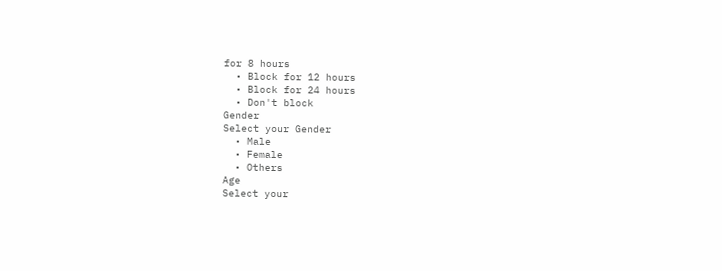for 8 hours
  • Block for 12 hours
  • Block for 24 hours
  • Don't block
Gender
Select your Gender
  • Male
  • Female
  • Others
Age
Select your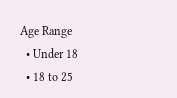Age Range
  • Under 18
  • 18 to 25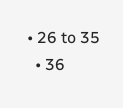• 26 to 35
  • 36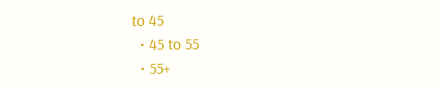to 45
  • 45 to 55
  • 55+